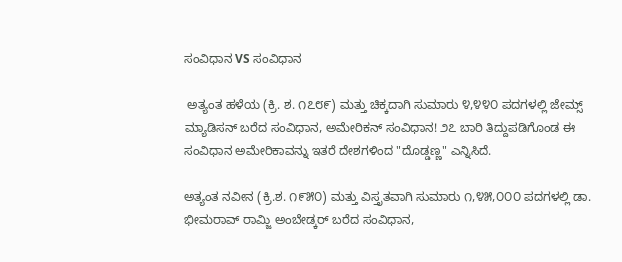ಸಂವಿಧಾನ VS ಸಂವಿಧಾನ

 ಅತ್ಯಂತ ಹಳೆಯ (ಕ್ರಿ. ಶ. ೧೭೮೯) ಮತ್ತು ಚಿಕ್ಕದಾಗಿ ಸುಮಾರು ೪,೪೪೦ ಪದಗಳಲ್ಲಿ ಜೇಮ್ಸ್ ಮ್ಯಾಡಿಸನ್ ಬರೆದ ಸಂವಿಧಾನ, ಅಮೇರಿಕನ್ ಸಂವಿಧಾನ! ೨೭ ಬಾರಿ ತಿದ್ದುಪಡಿಗೊಂಡ ಈ ಸಂವಿಧಾನ ಅಮೇರಿಕಾವನ್ನು ಇತರೆ ದೇಶಗಳಿಂದ "ದೊಡ್ಡಣ್ಣ" ಎನ್ನಿಸಿದೆ.

ಅತ್ಯಂತ ನವೀನ (ಕ್ರಿ.ಶ. ೧೯೫೦) ಮತ್ತು ವಿಸ್ತೃತವಾಗಿ ಸುಮಾರು ೧,೪೫,೦೦೦ ಪದಗಳಲ್ಲಿ ಡಾ. ಭೀಮರಾವ್ ರಾಮ್ಜಿ ಅಂಬೇಡ್ಕರ್ ಬರೆದ ಸಂವಿಧಾನ,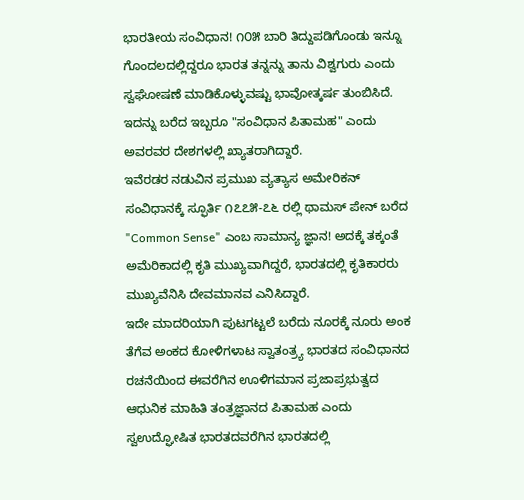ಭಾರತೀಯ ಸಂವಿಧಾನ! ೧೦೫ ಬಾರಿ ತಿದ್ದುಪಡಿಗೊಂಡು ಇನ್ನೂ ಗೊಂದಲದಲ್ಲಿದ್ದರೂ ಭಾರತ ತನ್ನನ್ನು ತಾನು ವಿಶ್ವಗುರು ಎಂದು ಸ್ವಘೋಷಣೆ ಮಾಡಿಕೊಳ್ಳುವಷ್ಟು ಭಾವೋತ್ಕರ್ಷ ತುಂಬಿಸಿದೆ.
ಇದನ್ನು ಬರೆದ ಇಬ್ಬರೂ "ಸಂವಿಧಾನ ಪಿತಾಮಹ" ಎಂದು ಅವರವರ ದೇಶಗಳಲ್ಲಿ ಖ್ಯಾತರಾಗಿದ್ದಾರೆ.
ಇವೆರಡರ ನಡುವಿನ ಪ್ರಮುಖ ವ್ಯತ್ಯಾಸ ಅಮೇರಿಕನ್ ಸಂವಿಧಾನಕ್ಕೆ ಸ್ಫೂರ್ತಿ ೧೭೭೫-೭೬ ರಲ್ಲಿ ಥಾಮಸ್ ಪೇನ್ ಬರೆದ "Common Sense" ಎಂಬ ಸಾಮಾನ್ಯ ಜ್ಞಾನ! ಅದಕ್ಕೆ ತಕ್ಕಂತೆ ಅಮೆರಿಕಾದಲ್ಲಿ ಕೃತಿ ಮುಖ್ಯವಾಗಿದ್ದರೆ, ಭಾರತದಲ್ಲಿ ಕೃತಿಕಾರರು ಮುಖ್ಯವೆನಿಸಿ ದೇವಮಾನವ ಎನಿಸಿದ್ದಾರೆ.
ಇದೇ ಮಾದರಿಯಾಗಿ ಪುಟಗಟ್ಟಲೆ ಬರೆದು ನೂರಕ್ಕೆ ನೂರು ಅಂಕ ತೆಗೆವ ಅಂಕದ ಕೋಳಿಗಳಾಟ ಸ್ವಾತಂತ್ರ್ಯ ಭಾರತದ ಸಂವಿಧಾನದ ರಚನೆಯಿಂದ ಈವರೆಗಿನ ಊಳಿಗಮಾನ ಪ್ರಜಾಪ್ರಭುತ್ವದ ಆಧುನಿಕ ಮಾಹಿತಿ ತಂತ್ರಜ್ಞಾನದ ಪಿತಾಮಹ ಎಂದು ಸ್ವಉದ್ಘೋಷಿತ ಭಾರತದವರೆಗಿನ ಭಾರತದಲ್ಲಿ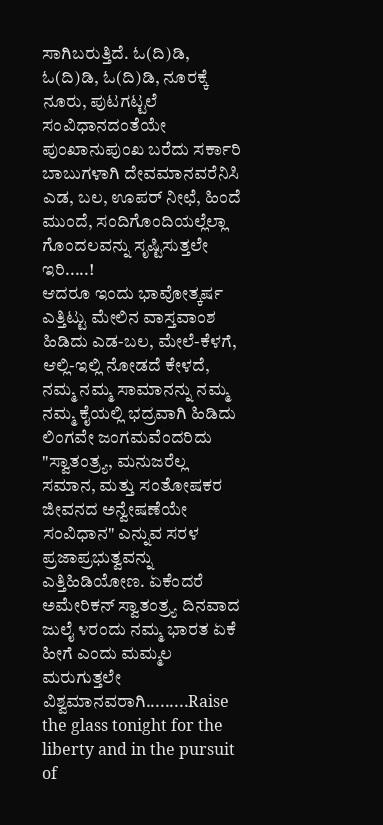ಸಾಗಿಬರುತ್ತಿದೆ. ಓ(ದಿ)ಡಿ, ಓ(ದಿ)ಡಿ, ಓ(ದಿ)ಡಿ, ನೂರಕ್ಕೆ ನೂರು, ಪುಟಗಟ್ಟಲೆ ಸಂವಿಧಾನದಂತೆಯೇ ಪುಂಖಾನುಪುಂಖ ಬರೆದು ಸರ್ಕಾರಿ ಬಾಬುಗಳಾಗಿ ದೇವಮಾನವರೆನಿಸಿ ಎಡ, ಬಲ, ಊಪರ್ ನೀಛೆ, ಹಿಂದೆ ಮುಂದೆ, ಸಂದಿಗೊಂದಿಯಲ್ಲೆಲ್ಲಾ ಗೊಂದಲವನ್ನು ಸೃಷ್ಟಿಸುತ್ತಲೇ ಇರಿ.....!
ಆದರೂ ಇಂದು ಭಾವೋತ್ಕರ್ಷ ಎತ್ತಿಟ್ಟು ಮೇಲಿನ ವಾಸ್ತವಾಂಶ ಹಿಡಿದು ಎಡ-ಬಲ, ಮೇಲೆ-ಕೆಳಗೆ, ಆಲ್ಲಿ-ಇಲ್ಲಿ ನೋಡದೆ ಕೇಳದೆ, ನಮ್ಮ ನಮ್ಮ ಸಾಮಾನನ್ನು ನಮ್ಮ ನಮ್ಮ ಕೈಯಲ್ಲಿ ಭದ್ರವಾಗಿ ಹಿಡಿದು ಲಿಂಗವೇ ಜಂಗಮವೆಂದರಿದು "ಸ್ವಾತಂತ್ರ್ಯ, ಮನುಜರೆಲ್ಲ ಸಮಾನ, ಮತ್ತು ಸಂತೋಷಕರ ಜೀವನದ ಅನ್ವೇಷಣೆಯೇ ಸಂವಿಧಾನ" ಎನ್ನುವ ಸರಳ ಪ್ರಜಾಪ್ರಭುತ್ವವನ್ನು ಎತ್ತಿಹಿಡಿಯೋಣ. ಏಕೆಂದರೆ ಅಮೇರಿಕನ್ ಸ್ವಾತಂತ್ರ್ಯ ದಿನವಾದ ಜುಲೈ ೪ರಂದು ನಮ್ಮ ಭಾರತ ಏಕೆ ಹೀಗೆ ಎಂದು ಮಮ್ಮಲ ಮರುಗುತ್ತಲೇ ವಿಶ್ವಮಾನವರಾಗಿ.........Raise the glass tonight for the liberty and in the pursuit of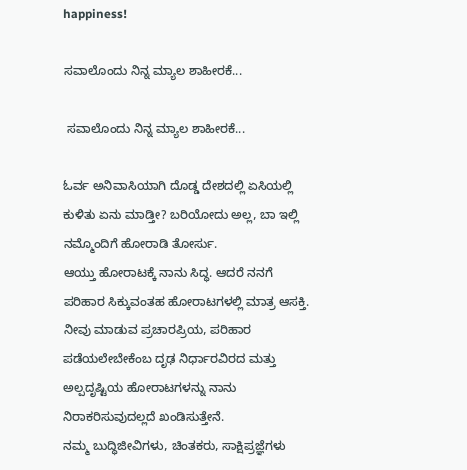happiness!

ಸವಾಲೊಂದು ನಿನ್ನ ಮ್ಯಾಲ ಶಾಹೀರಕೆ...

 ಸವಾಲೊಂದು ನಿನ್ನ ಮ್ಯಾಲ ಶಾಹೀರಕೆ...

ಓರ್ವ ಅನಿವಾಸಿಯಾಗಿ ದೊಡ್ಡ ದೇಶದಲ್ಲಿ ಏಸಿಯಲ್ಲಿ ಕುಳಿತು ಏನು ಮಾಡ್ತೀ? ಬರಿಯೋದು ಅಲ್ಲ, ಬಾ ಇಲ್ಲಿ ನಮ್ಮೊಂದಿಗೆ ಹೋರಾಡಿ ತೋರ್ಸು.
ಆಯ್ತು ಹೋರಾಟಕ್ಕೆ ನಾನು ಸಿದ್ಧ. ಆದರೆ ನನಗೆ ಪರಿಹಾರ ಸಿಕ್ಕುವಂತಹ ಹೋರಾಟಗಳಲ್ಲಿ ಮಾತ್ರ ಆಸಕ್ತಿ. ನೀವು ಮಾಡುವ ಪ್ರಚಾರಪ್ರಿಯ, ಪರಿಹಾರ ಪಡೆಯಲೇಬೇಕೆಂಬ ದೃಢ ನಿರ್ಧಾರವಿರದ ಮತ್ತು ಅಲ್ಪದೃಷ್ಟಿಯ ಹೋರಾಟಗಳನ್ನು ನಾನು ನಿರಾಕರಿಸುವುದಲ್ಲದೆ ಖಂಡಿಸುತ್ತೇನೆ.
ನಮ್ಮ ಬುದ್ಧಿಜೀವಿಗಳು, ಚಿಂತಕರು, ಸಾಕ್ಷಿಪ್ರಜ್ಞೆಗಳು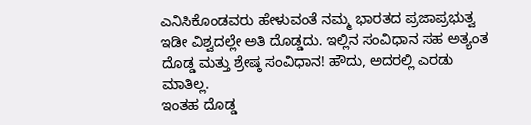ಎನಿಸಿಕೊಂಡವರು ಹೇಳುವಂತೆ ನಮ್ಮ ಭಾರತದ ಪ್ರಜಾಪ್ರಭುತ್ವ ಇಡೀ ವಿಶ್ವದಲ್ಲೇ ಅತಿ ದೊಡ್ಡದು. ಇಲ್ಲಿನ ಸಂವಿಧಾನ ಸಹ ಅತ್ಯಂತ ದೊಡ್ಡ ಮತ್ತು ಶ್ರೇಷ್ಠ ಸಂವಿಧಾನ! ಹೌದು, ಅದರಲ್ಲಿ ಎರಡು ಮಾತಿಲ್ಲ.
ಇಂತಹ ದೊಡ್ಡ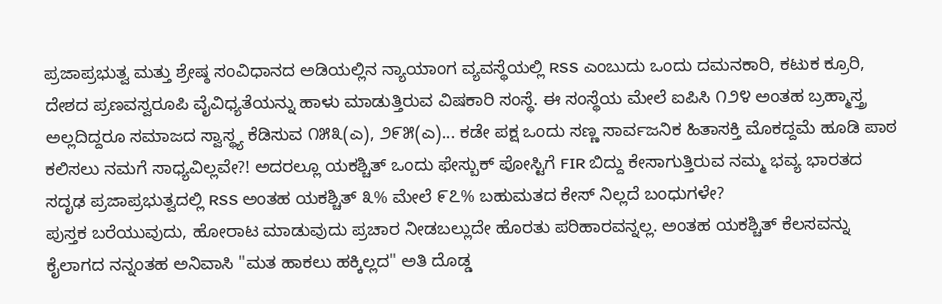ಪ್ರಜಾಪ್ರಭುತ್ವ ಮತ್ತು ಶ್ರೇಷ್ಠ ಸಂವಿಧಾನದ ಅಡಿಯಲ್ಲಿನ ನ್ಯಾಯಾಂಗ ವ್ಯವಸ್ಥೆಯಲ್ಲಿ RSS ಎಂಬುದು ಒಂದು ದಮನಕಾರಿ, ಕಟುಕ ಕ್ರೂರಿ, ದೇಶದ ಪ್ರಣವಸ್ವರೂಪಿ ವೈವಿಧ್ಯತೆಯನ್ನು ಹಾಳು ಮಾಡುತ್ತಿರುವ ವಿಷಕಾರಿ ಸಂಸ್ಥೆ. ಈ ಸಂಸ್ಥೆಯ ಮೇಲೆ ಐಪಿಸಿ ೧೨೪ ಅಂತಹ ಬ್ರಹ್ಮಾಸ್ತ್ರ ಅಲ್ಲದಿದ್ದರೂ ಸಮಾಜದ ಸ್ವಾಸ್ಥ್ಯ ಕೆಡಿಸುವ ೧೫೩(ಎ), ೨೯೫(ಎ)... ಕಡೇ ಪಕ್ಷ ಒಂದು ಸಣ್ಣ ಸಾರ್ವಜನಿಕ ಹಿತಾಸಕ್ತಿ ಮೊಕದ್ದಮೆ ಹೂಡಿ ಪಾಠ ಕಲಿಸಲು ನಮಗೆ ಸಾಧ್ಯವಿಲ್ಲವೇ?! ಅದರಲ್ಲೂ ಯಕಶ್ಚಿತ್ ಒಂದು ಫೇಸ್ಬುಕ್ ಪೋಸ್ಟಿಗೆ FIR ಬಿದ್ದು ಕೇಸಾಗುತ್ತಿರುವ ನಮ್ಮ ಭವ್ಯ ಭಾರತದ ಸದೃಢ ಪ್ರಜಾಪ್ರಭುತ್ವದಲ್ಲಿ RSS ಅಂತಹ ಯಕಶ್ಚಿತ್ ೩% ಮೇಲೆ ೯೭% ಬಹುಮತದ ಕೇಸ್ ನಿಲ್ಲದೆ ಬಂಧುಗಳೇ?
ಪುಸ್ತಕ ಬರೆಯುವುದು, ಹೋರಾಟ ಮಾಡುವುದು ಪ್ರಚಾರ ನೀಡಬಲ್ಲುದೇ ಹೊರತು ಪರಿಹಾರವನ್ನಲ್ಲ. ಅಂತಹ ಯಕಶ್ಚಿತ್ ಕೆಲಸವನ್ನು ಕೈಲಾಗದ ನನ್ನಂತಹ ಅನಿವಾಸಿ "ಮತ ಹಾಕಲು ಹಕ್ಕಿಲ್ಲದ" ಅತಿ ದೊಡ್ಡ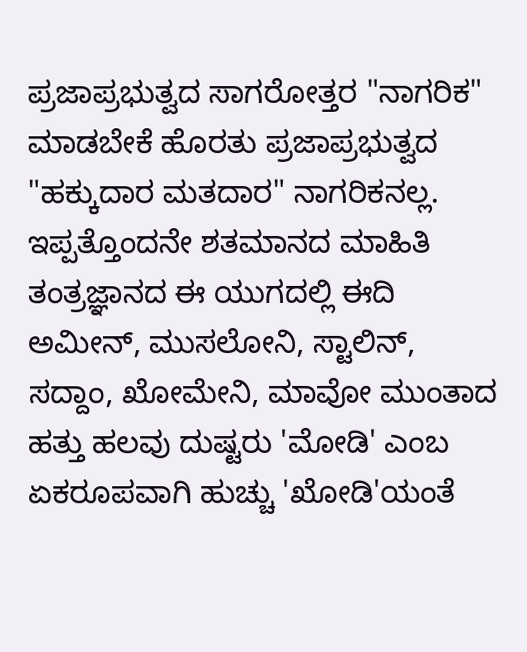ಪ್ರಜಾಪ್ರಭುತ್ವದ ಸಾಗರೋತ್ತರ "ನಾಗರಿಕ" ಮಾಡಬೇಕೆ ಹೊರತು ಪ್ರಜಾಪ್ರಭುತ್ವದ "ಹಕ್ಕುದಾರ ಮತದಾರ" ನಾಗರಿಕನಲ್ಲ.
ಇಪ್ಪತ್ತೊಂದನೇ ಶತಮಾನದ ಮಾಹಿತಿ ತಂತ್ರಜ್ಞಾನದ ಈ ಯುಗದಲ್ಲಿ ಈದಿ ಅಮೀನ್, ಮುಸಲೋನಿ, ಸ್ಟಾಲಿನ್, ಸದ್ದಾಂ, ಖೋಮೇನಿ, ಮಾವೋ ಮುಂತಾದ ಹತ್ತು ಹಲವು ದುಷ್ಟರು 'ಮೋಡಿ' ಎಂಬ ಏಕರೂಪವಾಗಿ ಹುಚ್ಚು 'ಖೋಡಿ'ಯಂತೆ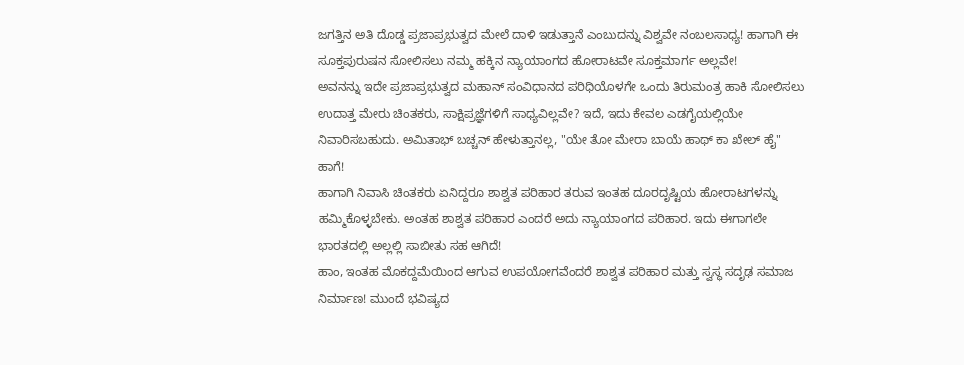ಜಗತ್ತಿನ ಅತಿ ದೊಡ್ಡ ಪ್ರಜಾಪ್ರಭುತ್ವದ ಮೇಲೆ ದಾಳಿ ಇಡುತ್ತಾನೆ ಎಂಬುದನ್ನು ವಿಶ್ವವೇ ನಂಬಲಸಾಧ್ಯ! ಹಾಗಾಗಿ ಈ ಸೂಕ್ತಪುರುಷನ ಸೋಲಿಸಲು ನಮ್ಮ ಹಕ್ಕಿನ ನ್ಯಾಯಾಂಗದ ಹೋರಾಟವೇ ಸೂಕ್ತಮಾರ್ಗ ಅಲ್ಲವೇ!
ಅವನನ್ನು ಇದೇ ಪ್ರಜಾಪ್ರಭುತ್ವದ ಮಹಾನ್ ಸಂವಿಧಾನದ ಪರಿಧಿಯೊಳಗೇ ಒಂದು ತಿರುಮಂತ್ರ ಹಾಕಿ ಸೋಲಿಸಲು ಉದಾತ್ತ ಮೇರು ಚಿಂತಕರು, ಸಾಕ್ಷಿಪ್ರಜ್ಞೆಗಳಿಗೆ ಸಾಧ್ಯವಿಲ್ಲವೇ? ಇದೆ, ಇದು ಕೇವಲ ಎಡಗೈಯಲ್ಲಿಯೇ ನಿವಾರಿಸಬಹುದು. ಅಮಿತಾಭ್ ಬಚ್ಚನ್ ಹೇಳುತ್ತಾನಲ್ಲ, "ಯೇ ತೋ ಮೇರಾ ಬಾಯೆ ಹಾಥ್ ಕಾ ಖೇಲ್ ಹೈ" ಹಾಗೆ!
ಹಾಗಾಗಿ ನಿವಾಸಿ ಚಿಂತಕರು ಏನಿದ್ದರೂ ಶಾಶ್ವತ ಪರಿಹಾರ ತರುವ ಇಂತಹ ದೂರದೃಷ್ಟಿಯ ಹೋರಾಟಗಳನ್ನು ಹಮ್ಮಿಕೊಳ್ಳಬೇಕು. ಅಂತಹ ಶಾಶ್ವತ ಪರಿಹಾರ ಎಂದರೆ ಅದು ನ್ಯಾಯಾಂಗದ ಪರಿಹಾರ. ಇದು ಈಗಾಗಲೇ ಭಾರತದಲ್ಲಿ ಅಲ್ಲಲ್ಲಿ ಸಾಬೀತು ಸಹ ಆಗಿದೆ!
ಹಾಂ, ಇಂತಹ ಮೊಕದ್ದಮೆಯಿಂದ ಆಗುವ ಉಪಯೋಗವೆಂದರೆ ಶಾಶ್ವತ ಪರಿಹಾರ ಮತ್ತು ಸ್ವಸ್ಥ ಸದೃಢ ಸಮಾಜ ನಿರ್ಮಾಣ! ಮುಂದೆ ಭವಿಷ್ಯದ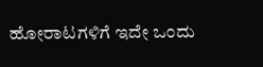ಹೋರಾಟಗಳಿಗೆ ಇದೇ ಒಂದು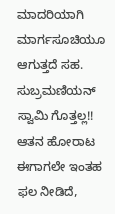ಮಾದರಿಯಾಗಿ ಮಾರ್ಗಸೂಚಿಯೂ ಆಗುತ್ತದೆ ಸಹ. ಸುಬ್ರಮಣಿಯನ್ ಸ್ವಾಮಿ ಗೊತ್ತಲ್ಲ!! ಆತನ ಹೋರಾಟ ಈಗಾಗಲೇ ಇಂತಹ ಫಲ ನೀಡಿದೆ,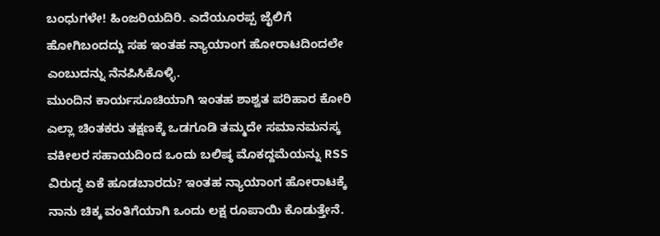ಬಂಧುಗಳೇ! ಹಿಂಜರಿಯದಿರಿ. ಎದೆಯೂರಪ್ಪ ಜೈಲಿಗೆ ಹೋಗಿಬಂದದ್ದು ಸಹ ಇಂತಹ ನ್ಯಾಯಾಂಗ ಹೋರಾಟದಿಂದಲೇ ಎಂಬುದನ್ನು ನೆನಪಿಸಿಕೊಳ್ಳಿ.
ಮುಂದಿನ ಕಾರ್ಯಸೂಚಿಯಾಗಿ ಇಂತಹ ಶಾಶ್ವತ ಪರಿಹಾರ ಕೋರಿ ಎಲ್ಲಾ ಚಿಂತಕರು ತಕ್ಷಣಕ್ಕೆ ಒಡಗೂಡಿ ತಮ್ಮದೇ ಸಮಾನಮನಸ್ಕ ವಕೀಲರ ಸಹಾಯದಿಂದ ಒಂದು ಬಲಿಷ್ಠ ಮೊಕದ್ದಮೆಯನ್ನು RSS ವಿರುದ್ಧ ಏಕೆ ಹೂಡಬಾರದು? ಇಂತಹ ನ್ಯಾಯಾಂಗ ಹೋರಾಟಕ್ಕೆ ನಾನು ಚಿಕ್ಕ ವಂತಿಗೆಯಾಗಿ ಒಂದು ಲಕ್ಷ ರೂಪಾಯಿ ಕೊಡುತ್ತೇನೆ.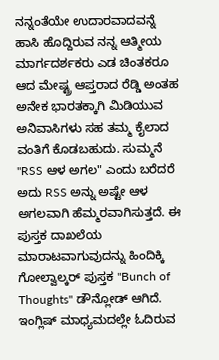ನನ್ನಂತೆಯೇ ಉದಾರವಾದವನ್ನೆ ಹಾಸಿ ಹೊದ್ದಿರುವ ನನ್ನ ಆತ್ಮೀಯ ಮಾರ್ಗದರ್ಶಕರು ಎಡ ಚಿಂತಕರೂ ಆದ ಮೇಷ್ಟ್ರ ಆಪ್ತರಾದ ರೆಡ್ಡಿ ಅಂತಹ ಅನೇಕ ಭಾರತಕ್ಕಾಗಿ ಮಿಡಿಯುವ ಅನಿವಾಸಿಗಳು ಸಹ ತಮ್ಮ ಕೈಲಾದ ವಂತಿಗೆ ಕೊಡಬಹುದು. ಸುಮ್ಮನೆ "RSS ಆಳ ಅಗಲ" ಎಂದು ಬರೆದರೆ ಅದು RSS ಅನ್ನು ಅಷ್ಟೇ ಆಳ ಅಗಲವಾಗಿ ಹೆಮ್ಮರವಾಗಿಸುತ್ತದೆ. ಈ ಪುಸ್ತಕ ದಾಖಲೆಯ ಮಾರಾಟವಾಗುವುದನ್ನು ಹಿಂದಿಕ್ಕಿ ಗೋಲ್ವಾಲ್ಕರ್ ಪುಸ್ತಕ "Bunch of Thoughts" ಡೌನ್ಲೋಡ್ ಆಗಿದೆ. ಇಂಗ್ಲಿಷ್ ಮಾಧ್ಯಮದಲ್ಲೇ ಓದಿರುವ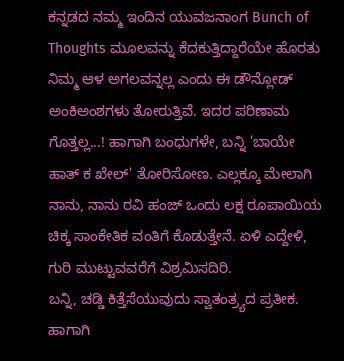ಕನ್ನಡದ ನಮ್ಮ ಇಂದಿನ ಯುವಜನಾಂಗ Bunch of Thoughts ಮೂಲವನ್ನು ಕೆದಕುತ್ತಿದ್ದಾರೆಯೇ ಹೊರತು ನಿಮ್ಮ ಆಳ ಅಗಲವನ್ನಲ್ಲ ಎಂದು ಈ ಡೌನ್ಲೋಡ್ ಅಂಕಿಅಂಶಗಳು ತೋರುತ್ತಿವೆ. ಇದರ ಪರಿಣಾಮ ಗೊತ್ತಲ್ಲ...! ಹಾಗಾಗಿ ಬಂಧುಗಳೇ, ಬನ್ನಿ 'ಬಾಯೇ ಹಾತ್ ಕ ಖೇಲ್' ತೋರಿಸೋಣ. ಎಲ್ಲಕ್ಕೂ ಮೇಲಾಗಿ ನಾನು, ನಾನು ರವಿ ಹಂಜ್ ಒಂದು ಲಕ್ಷ ರೂಪಾಯಿಯ ಚಿಕ್ಕ ಸಾಂಕೇತಿಕ ವಂತಿಗೆ ಕೊಡುತ್ತೇನೆ. ಏಳಿ ಎದ್ದೇಳಿ, ಗುರಿ ಮುಟ್ಟುವವರೆಗೆ ವಿಶ್ರಮಿಸದಿರಿ.
ಬನ್ನಿ, ಚಡ್ಡಿ ಕಿತ್ತೆಸೆಯುವುದು ಸ್ವಾತಂತ್ರ್ಯದ ಪ್ರತೀಕ. ಹಾಗಾಗಿ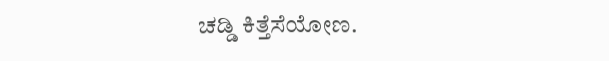ಚಡ್ಡಿ ಕಿತ್ತೆಸೆಯೋಣ.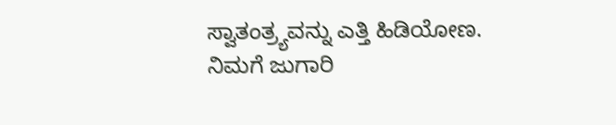ಸ್ವಾತಂತ್ರ್ಯವನ್ನು ಎತ್ತಿ ಹಿಡಿಯೋಣ.
ನಿಮಗೆ ಜುಗಾರಿ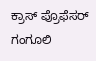ಕ್ರಾಸ್ ಪ್ರೊಫೆಸರ್ ಗಂಗೂಲಿ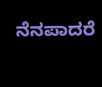ನೆನಪಾದರೆ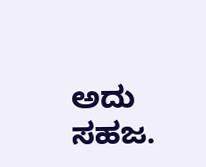ಅದು ಸಹಜ.